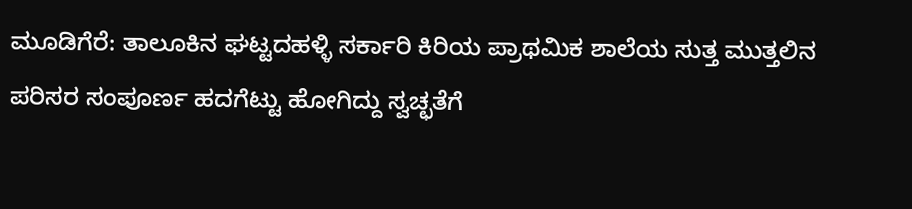ಮೂಡಿಗೆರೆ: ತಾಲೂಕಿನ ಘಟ್ಟದಹಳ್ಳಿ ಸರ್ಕಾರಿ ಕಿರಿಯ ಪ್ರಾಥಮಿಕ ಶಾಲೆಯ ಸುತ್ತ ಮುತ್ತಲಿನ ಪರಿಸರ ಸಂಪೂರ್ಣ ಹದಗೆಟ್ಟು ಹೋಗಿದ್ದು ಸ್ವಚ್ಛತೆಗೆ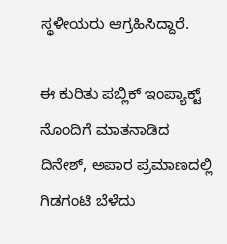ಸ್ಥಳೀಯರು ಆಗ್ರಹಿಸಿದ್ದಾರೆ.

ಈ ಕುರಿತು ಪಬ್ಲಿಕ್ ಇಂಪ್ಯಾಕ್ಟ್ ನೊಂದಿಗೆ ಮಾತನಾಡಿದ ದಿನೇಶ್, ಅಪಾರ ಪ್ರಮಾಣದಲ್ಲಿ ಗಿಡಗಂಟಿ ಬೆಳೆದು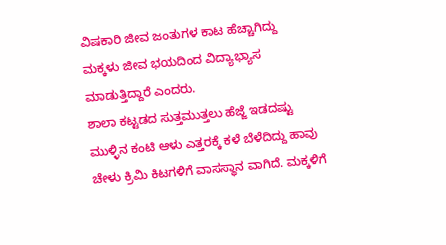ವಿಷಕಾರಿ ಜೀವ ಜಂತುಗಳ ಕಾಟ ಹೆಚ್ಚಾಗಿದ್ದು ಮಕ್ಕಳು ಜೀವ ಭಯದಿಂದ ವಿದ್ಯಾಭ್ಯಾಸ ಮಾಡುತ್ತಿದ್ದಾರೆ ಎಂದರು.
ಶಾಲಾ ಕಟ್ಟಡದ ಸುತ್ತಮುತ್ತಲು ಹೆಜ್ಜೆ ಇಡದಷ್ಟು ಮುಳ್ಳಿನ ಕಂಟಿ ಆಳು ಎತ್ತರಕ್ಕೆ ಕಳೆ ಬೆಳೆದಿದ್ದು ಹಾವು ಚೇಳು ಕ್ರಿಮಿ ಕಿಟಗಳಿಗೆ ವಾಸಸ್ಥಾನ ವಾಗಿದೆ. ಮಕ್ಕಳಿಗೆ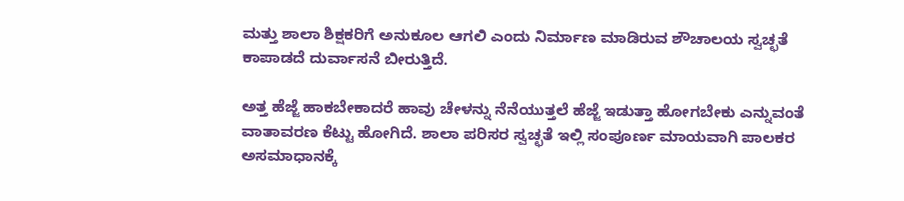ಮತ್ತು ಶಾಲಾ ಶಿಕ್ಷಕರಿಗೆ ಅನುಕೂಲ ಆಗಲಿ ಎಂದು ನಿರ್ಮಾಣ ಮಾಡಿರುವ ಶೌಚಾಲಯ ಸ್ವಚ್ಛತೆ ಕಾಪಾಡದೆ ದುರ್ವಾಸನೆ ಬೀರುತ್ತಿದೆ.

ಅತ್ತ ಹೆಜ್ಜೆ ಹಾಕಬೇಕಾದರೆ ಹಾವು ಚೇಳನ್ನು ನೆನೆಯುತ್ತಲೆ ಹೆಜ್ಜೆ ಇಡುತ್ತಾ ಹೋಗಬೇಕು ಎನ್ನುವಂತೆ ವಾತಾವರಣ ಕೆಟ್ಟು ಹೋಗಿದೆ. ಶಾಲಾ ಪರಿಸರ ಸ್ವಚ್ಛತೆ ಇಲ್ಲಿ ಸಂಪೂರ್ಣ ಮಾಯವಾಗಿ ಪಾಲಕರ ಅಸಮಾಧಾನಕ್ಕೆ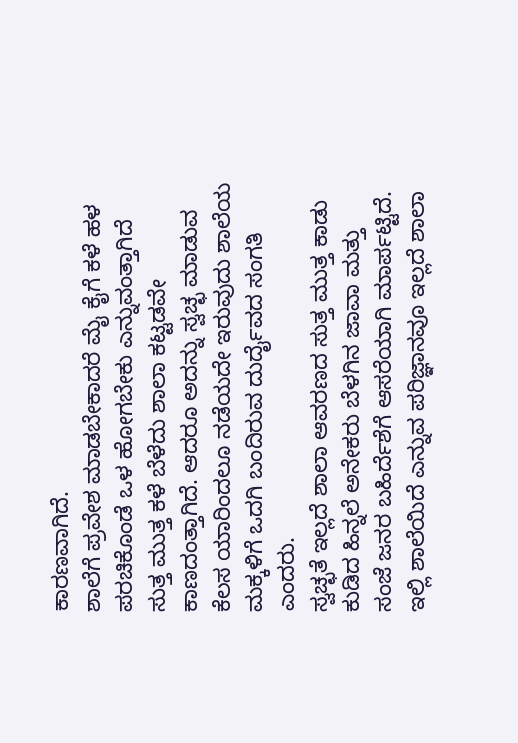ಕಾರಣವಾಗಿದೆ.
ಶಾಲೆಗೆ ಪ್ರವೇಶ ಮಾಡಬೇಕಾದರೆ ಮೈ ಕೈಗೆ ಕಳೆ ಹಳ ಪರಚಿಕೊಂಡೆ ಒಳ ಹೋಗಬೇಕು ಎನ್ನುವಂತ್ತಾಗಿದೆ ಸುತ್ತ ಮುತ್ತ ಕಳೆ ಬೆಳೆದು ಶಾಲಾ ಕಟ್ಟಡವೇ ಕಾಣದಂತ್ತಾಗಿದೆ. ಆದರೂ ಅದನ್ನು ಸ್ವಚ್ಛ ಮಾಡುವ ಕೆಲಸ ಯಾರಿಂದಲೂ ನಡೆಯದೇ ಇರುವುದು ಶಾಲೆಯ ಮಕ್ಕಳಿಗೆ ಒದಗಿ ಬಂದಿರುವ ದುರ್ದೈವದ ಸಂಗತಿ ಎಂದರು.
ಸ್ವಚ್ಛತೆ ಇಲ್ಲದೆ ಶಾಲಾ ಆವರಣದ ಸುತ್ತ ಮುತ್ತ ಕಾಡು ಕುಡಿದ ಹಿನ್ನಲೆ ಅನೇಕರು ಬೆಳಗಿನ ಜಾವಾ ಮತ್ತು ಸಂಜೆ ಜನರ ಬಹಿರ್ದೆಶೆಗೆ ಆಸರೆಯಾಗಿ ಮಾರ್ಪಟ್ಟಿದೆ. ಇಲ್ಲಿ ಶಾಲೆಯಿದೆ ಎನ್ನುವ ಪರಿಜ್ಞಾನವೂ ಇಲ್ಲದೆ ಶಾಲಾ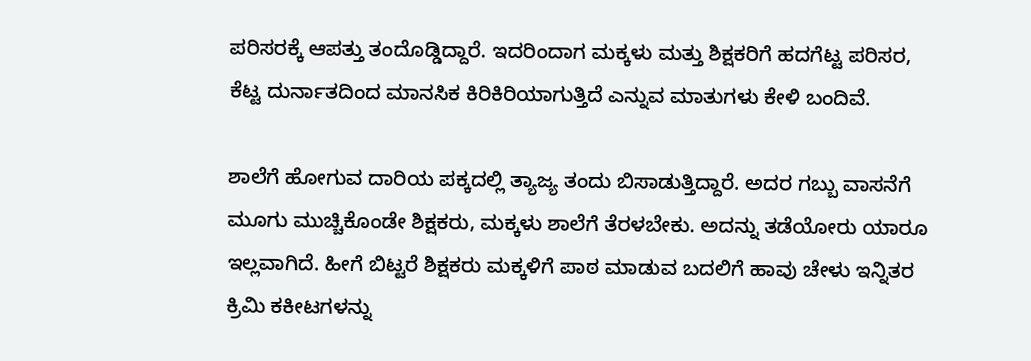ಪರಿಸರಕ್ಕೆ ಆಪತ್ತು ತಂದೊಡ್ಡಿದ್ದಾರೆ. ಇದರಿಂದಾಗ ಮಕ್ಕಳು ಮತ್ತು ಶಿಕ್ಷಕರಿಗೆ ಹದಗೆಟ್ಟ ಪರಿಸರ, ಕೆಟ್ಟ ದುರ್ನಾತದಿಂದ ಮಾನಸಿಕ ಕಿರಿಕಿರಿಯಾಗುತ್ತಿದೆ ಎನ್ನುವ ಮಾತುಗಳು ಕೇಳಿ ಬಂದಿವೆ.

ಶಾಲೆಗೆ ಹೋಗುವ ದಾರಿಯ ಪಕ್ಕದಲ್ಲಿ ತ್ಯಾಜ್ಯ ತಂದು ಬಿಸಾಡುತ್ತಿದ್ದಾರೆ. ಅದರ ಗಬ್ಬು ವಾಸನೆಗೆ ಮೂಗು ಮುಚ್ಚಿಕೊಂಡೇ ಶಿಕ್ಷಕರು, ಮಕ್ಕಳು ಶಾಲೆಗೆ ತೆರಳಬೇಕು. ಅದನ್ನು ತಡೆಯೋರು ಯಾರೂ ಇಲ್ಲವಾಗಿದೆ. ಹೀಗೆ ಬಿಟ್ಟರೆ ಶಿಕ್ಷಕರು ಮಕ್ಕಳಿಗೆ ಪಾಠ ಮಾಡುವ ಬದಲಿಗೆ ಹಾವು ಚೇಳು ಇನ್ನಿತರ ಕ್ರಿಮಿ ಕಕೀಟಗಳನ್ನು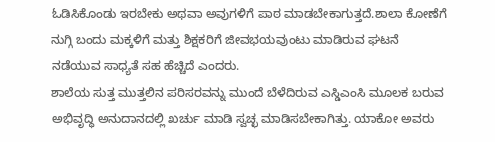ಓಡಿಸಿಕೊಂಡು ಇರಬೇಕು ಅಥವಾ ಅವುಗಳಿಗೆ ಪಾಠ ಮಾಡಬೇಕಾಗುತ್ತದೆ.ಶಾಲಾ ಕೋಣೆಗೆ ನುಗ್ಗಿ ಬಂದು ಮಕ್ಕಳಿಗೆ ಮತ್ತು ಶಿಕ್ಷಕರಿಗೆ ಜೀವಭಯವುಂಟು ಮಾಡಿರುವ ಘಟನೆ ನಡೆಯುವ ಸಾಧ್ಯತೆ ಸಹ ಹೆಚ್ಚಿದೆ ಎಂದರು.
ಶಾಲೆಯ ಸುತ್ತ ಮುತ್ತಲಿನ ಪರಿಸರವನ್ನು ಮುಂದೆ ಬೆಳೆದಿರುವ ಎಸ್ಡಿಎಂಸಿ ಮೂಲಕ ಬರುವ ಅಭಿವೃದ್ಧಿ ಅನುದಾನದಲ್ಲಿ ಖರ್ಚು ಮಾಡಿ ಸ್ವಚ್ಛ ಮಾಡಿಸಬೇಕಾಗಿತ್ತು. ಯಾಕೋ ಅವರು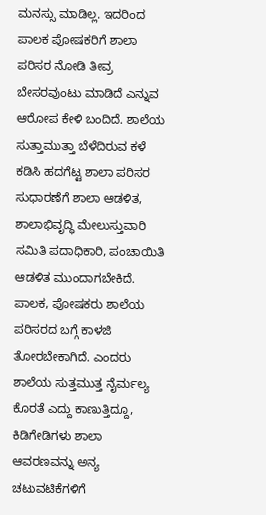ಮನಸ್ಸು ಮಾಡಿಲ್ಲ. ಇದರಿಂದ ಪಾಲಕ ಪೋಷಕರಿಗೆ ಶಾಲಾ ಪರಿಸರ ನೋಡಿ ತೀವ್ರ ಬೇಸರವುಂಟು ಮಾಡಿದೆ ಎನ್ನುವ ಆರೋಪ ಕೇಳಿ ಬಂದಿದೆ. ಶಾಲೆಯ ಸುತ್ತಾಮುತ್ತಾ ಬೆಳೆದಿರುವ ಕಳೆ ಕಡಿಸಿ ಹದಗೆಟ್ಟ ಶಾಲಾ ಪರಿಸರ ಸುಧಾರಣೆಗೆ ಶಾಲಾ ಆಡಳಿತ, ಶಾಲಾಭಿವೃದ್ಧಿ ಮೇಲುಸ್ತುವಾರಿ ಸಮಿತಿ ಪದಾಧಿಕಾರಿ, ಪಂಚಾಯಿತಿ ಆಡಳಿತ ಮುಂದಾಗಬೇಕಿದೆ. ಪಾಲಕ, ಪೋಷಕರು ಶಾಲೆಯ ಪರಿಸರದ ಬಗ್ಗೆ ಕಾಳಜಿ ತೋರಬೇಕಾಗಿದೆ. ಎಂದರು
ಶಾಲೆಯ ಸುತ್ತಮುತ್ತ ನೈರ್ಮಲ್ಯ ಕೊರತೆ ಎದ್ದು ಕಾಣುತ್ತಿದ್ದೂ, ಕಿಡಿಗೇಡಿಗಳು ಶಾಲಾ ಆವರಣವನ್ನು ಅನ್ಯ ಚಟುವಟಿಕೆಗಳಿಗೆ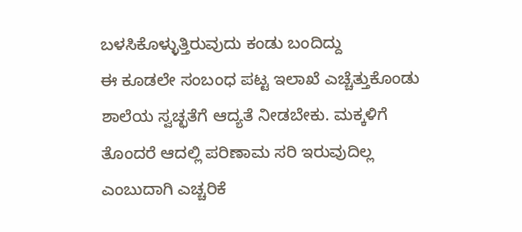ಬಳಸಿಕೊಳ್ಳುತ್ತಿರುವುದು ಕಂಡು ಬಂದಿದ್ದು
ಈ ಕೂಡಲೇ ಸಂಬಂಧ ಪಟ್ಟ ಇಲಾಖೆ ಎಚ್ಚೆತ್ತುಕೊಂಡು ಶಾಲೆಯ ಸ್ವಚ್ಛತೆಗೆ ಆದ್ಯತೆ ನೀಡಬೇಕು. ಮಕ್ಕಳಿಗೆ ತೊಂದರೆ ಆದಲ್ಲಿ ಪರಿಣಾಮ ಸರಿ ಇರುವುದಿಲ್ಲ ಎಂಬುದಾಗಿ ಎಚ್ಚರಿಕೆ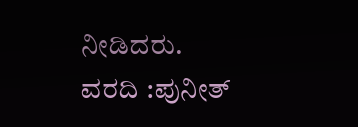ನೀಡಿದರು.
ವರದಿ :ಪುನೀತ್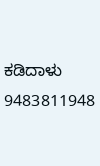ಕಡಿದಾಳು
9483811948